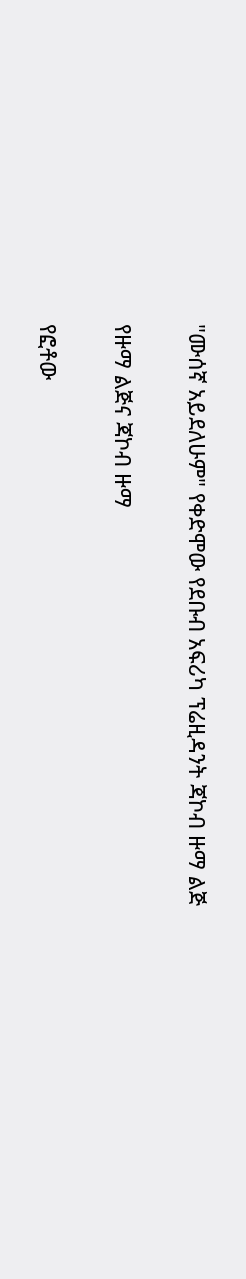"ሙሰኛ አይደለሁም" የቀድሞው የደቡብ አፍሪካ ፕሬዚዳንት ጃኮብ ዙማ ልጅ

የዙማ ልጅና ጃኮብ ዙማ

የፎቶው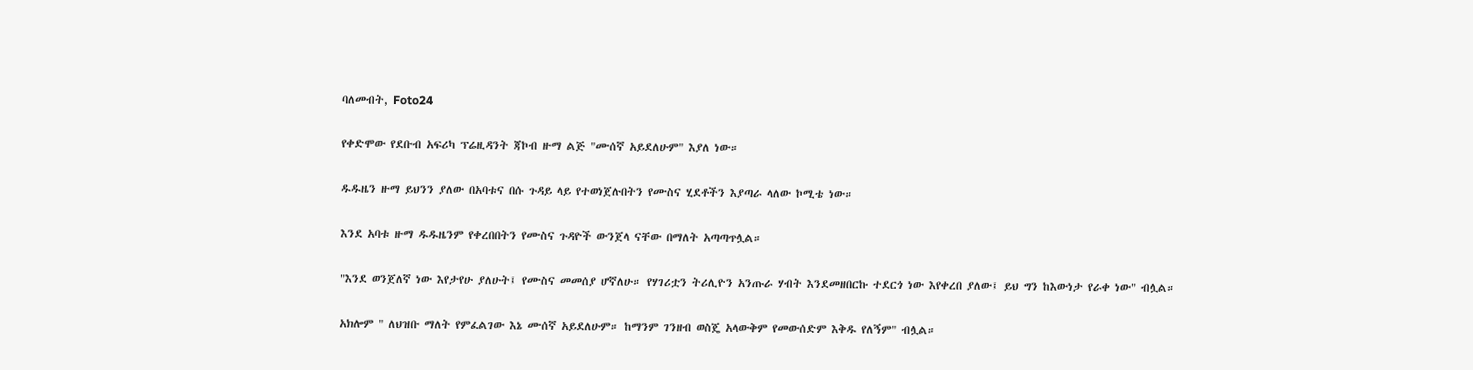ባለመብት, Foto24

የቀድሞው የደቡብ አፍሪካ ፕሬዚዳንት ጃኮብ ዙማ ልጅ "ሙሰኛ አይደለሁም" እያለ ነው።

ዱዱዜን ዙማ ይህንን ያለው በአባቱና በሱ ጉዳይ ላይ የተወነጀሉበትን የሙስና ሂደቶችን እያጣራ ላለው ኮሚቴ ነው።

እንደ አባቱ ዙማ ዱዱዜንም የቀረበበትን የሙስና ጉዳዮች ውንጀላ ናቸው በማለት አጣጣጥሏል።

"እንደ ወንጀለኛ ነው እየታየሁ ያለሁት፤ የሙስና መመሰያ ሆኛለሁ። የሃገሪቷን ትሪሊዮን አንጡራ ሃብት እንደመዘበርኩ ተደርጎ ነው እየቀረበ ያለው፤ ይህ ግን ከእውነታ የራቀ ነው" ብሏል።

አክሎም " ለህዝቡ ማለት የምፈልገው እኔ ሙሰኛ አይደለሁም። ከማንም ገንዘብ ወስጄ አላውቅም የመውሰድም እቅዱ የለኝም" ብሏል።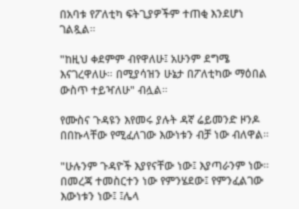በአባቱ የፖለቲካ ፍትጊያዎችም ተጠቂ እንደሆነ ገልጿል።

"ከዚህ ቀደምም ብየዋለሁ፤ አሁንም ደግሜ እናገረዋለሁ። በሚያሳዝን ሁኔታ በፖለቲካው ማዕበል ውስጥ ተይዣለሁ" ብሏል።

የሙስና ጉዳዩን እየመሩ ያሉት ዳኛ ሬይመንድ ዞንዶ በበኩላቸው የሚፈለገው እውነቱን ብቻ ነው ብለዋል።

"ሁሉንም ጉዳዮች እያየናቸው ነው፤ እያጣራንም ነው። በመረጃ ተመስርተን ነው የምንሄደው፤ የምንፈልገው እውነቱን ነው፤ ፤ሌላ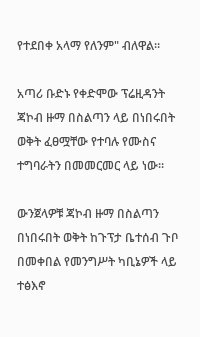የተደበቀ አላማ የለንም" ብለዋል።

አጣሪ ቡድኑ የቀድሞው ፕሬዚዳንት ጃኮብ ዙማ በስልጣን ላይ በነበሩበት ወቅት ፈፀሟቸው የተባሉ የሙስና ተግባራትን በመመርመር ላይ ነው።

ውንጀላዎቹ ጃኮብ ዙማ በስልጣን በነበሩበት ወቅት ከጉፕታ ቤተሰብ ጉቦ በመቀበል የመንግሥት ካቢኔዎች ላይ ተፅእኖ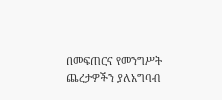በመፍጠርና የመንግሥት ጨረታዎችን ያለአግባብ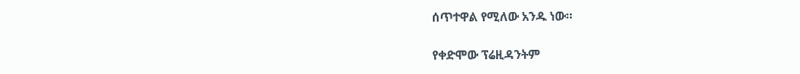ሰጥተዋል የሚለው አንዱ ነው።

የቀድሞው ፕሬዚዳንትም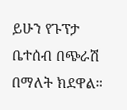ይሁን የጉፕታ ቤተሰብ በጭራሽ በማለት ክደዋል።